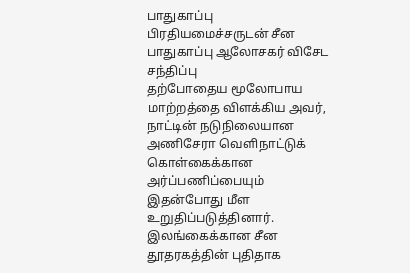பாதுகாப்பு பிரதியமைச்சருடன் சீன பாதுகாப்பு ஆலோசகர் விசேட சந்திப்பு
தற்போதைய மூலோபாய மாற்றத்தை விளக்கிய அவர், நாட்டின் நடுநிலையான அணிசேரா வெளிநாட்டுக் கொள்கைக்கான அர்ப்பணிப்பையும் இதன்போது மீள உறுதிப்படுத்தினார்.
இலங்கைக்கான சீன தூதரகத்தின் புதிதாக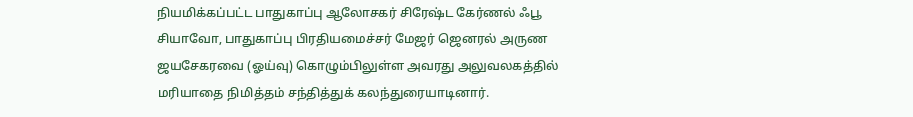நியமிக்கப்பட்ட பாதுகாப்பு ஆலோசகர் சிரேஷ்ட கேர்ணல் ஃபூ சியாவோ, பாதுகாப்பு பிரதியமைச்சர் மேஜர் ஜெனரல் அருண ஜயசேகரவை (ஓய்வு) கொழும்பிலுள்ள அவரது அலுவலகத்தில் மரியாதை நிமித்தம் சந்தித்துக் கலந்துரையாடினார்.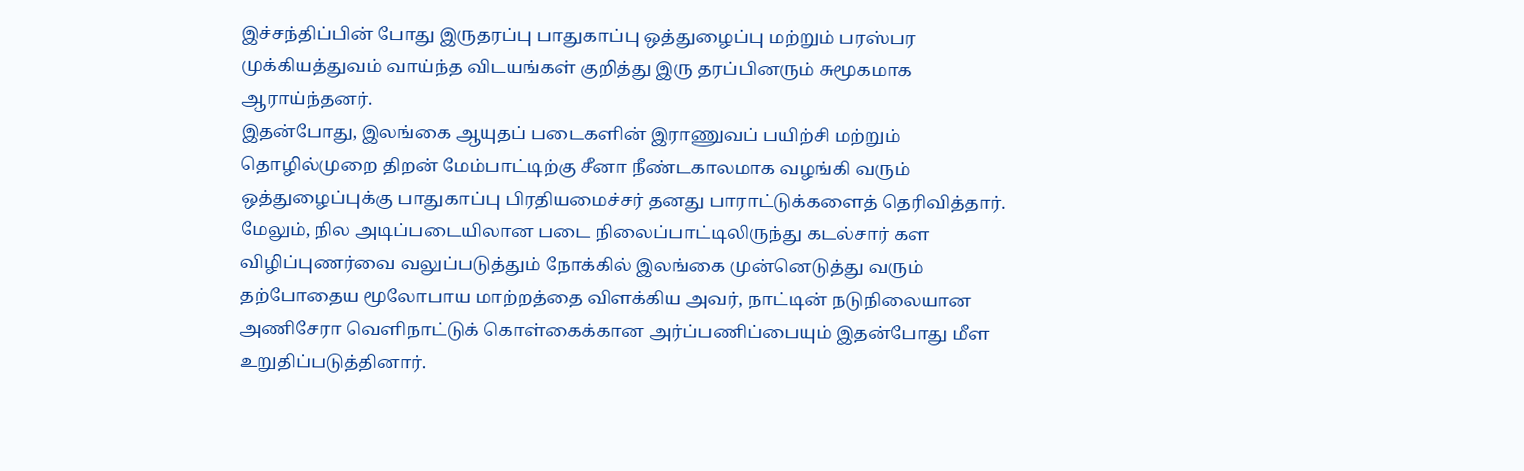இச்சந்திப்பின் போது இருதரப்பு பாதுகாப்பு ஒத்துழைப்பு மற்றும் பரஸ்பர முக்கியத்துவம் வாய்ந்த விடயங்கள் குறித்து இரு தரப்பினரும் சுமூகமாக ஆராய்ந்தனர்.
இதன்போது, இலங்கை ஆயுதப் படைகளின் இராணுவப் பயிற்சி மற்றும் தொழில்முறை திறன் மேம்பாட்டிற்கு சீனா நீண்டகாலமாக வழங்கி வரும் ஒத்துழைப்புக்கு பாதுகாப்பு பிரதியமைச்சர் தனது பாராட்டுக்களைத் தெரிவித்தார். மேலும், நில அடிப்படையிலான படை நிலைப்பாட்டிலிருந்து கடல்சார் கள விழிப்புணர்வை வலுப்படுத்தும் நோக்கில் இலங்கை முன்னெடுத்து வரும் தற்போதைய மூலோபாய மாற்றத்தை விளக்கிய அவர், நாட்டின் நடுநிலையான அணிசேரா வெளிநாட்டுக் கொள்கைக்கான அர்ப்பணிப்பையும் இதன்போது மீள உறுதிப்படுத்தினார்.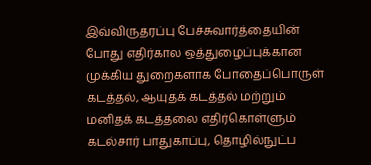இவ்விருதரப்பு பேச்சுவார்த்தையின் போது எதிர்கால ஒத்துழைப்புக்கான முக்கிய துறைகளாக போதைப்பொருள் கடத்தல், ஆயுதக் கடத்தல் மற்றும் மனிதக் கடத்தலை எதிர்கொள்ளும் கடல்சார் பாதுகாப்பு, தொழில்நுட்ப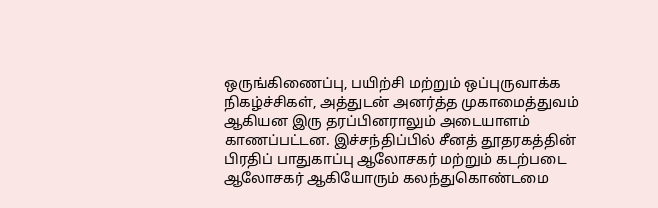ஒருங்கிணைப்பு, பயிற்சி மற்றும் ஒப்புருவாக்க நிகழ்ச்சிகள், அத்துடன் அனர்த்த முகாமைத்துவம் ஆகியன இரு தரப்பினராலும் அடையாளம் காணப்பட்டன. இச்சந்திப்பில் சீனத் தூதரகத்தின் பிரதிப் பாதுகாப்பு ஆலோசகர் மற்றும் கடற்படை ஆலோசகர் ஆகியோரும் கலந்துகொண்டமை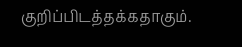குறிப்பிடத்தக்கதாகும்.